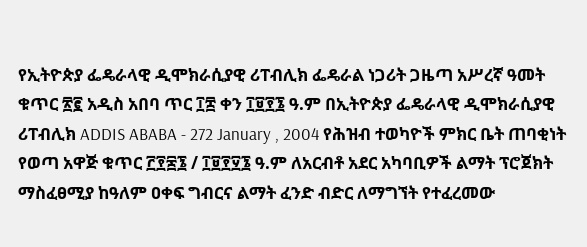የኢትዮጵያ ፌዴራላዊ ዲሞክራሲያዊ ሪፐብሊክ ፌዴራል ነጋሪት ጋዜጣ አሥረኛ ዓመት ቁጥር ፳፪ አዲስ አበባ ጥር ፲፰ ቀን ፲፱፻፮ ዓ.ም በኢትዮጵያ ፌዴራላዊ ዲሞክራሲያዊ ሪፐብሊክ ADDIS ABABA - 272 January , 2004 የሕዝብ ተወካዮች ምክር ቤት ጠባቂነት የወጣ አዋጅ ቁጥር ፫፻፷፮ / ፲፱፻፶፮ ዓ.ም ለአርብቶ አደር አካባቢዎች ልማት ፕሮጀክት ማስፈፀሚያ ከዓለም ዐቀፍ ግብርና ልማት ፈንድ ብድር ለማግኘት የተፈረመው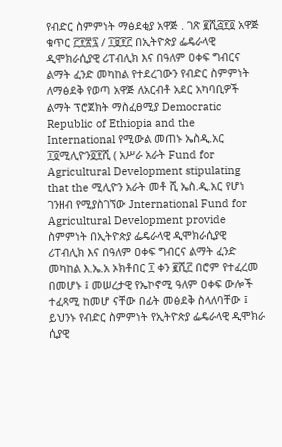የብድር ስምምነት ማፅደቂያ አዋጅ . ገጽ ፪ሺ፭፻፬ አዋጅ ቁጥር ፫፻፳፯ / ፲፱፻፫ በኢትዮጵያ ፌዴራላዊ ዲሞክራሲያዊ ሪፐብሊክ እና በዓለም ዐቀፍ ግብርና ልማት ፈንድ መካከል የተደረገውን የብድር ስምምነት ለማፅደቅ የወጣ አዋጅ ለአርብቶ አደር አካባቢዎች ልማት ፕሮጀክት ማስፈፀሚያ Democratic Republic of Ethiopia and the International የሚውል መጠኑ ኤስዲ.አር ፲፬ሚሊዮን፬፻ሺ ( አሥራ አራት Fund for Agricultural Development stipulating that the ሚሊዮን አራት መቶ ሺ ኤስ.ዲ.አር የሆነ ገንዘብ የሚያስገኘው Jnternational Fund for Agricultural Development provide ስምምነት በኢትዮጵያ ፌዴራላዊ ዲሞክራሲያዊ ሪፐብሊክ እና በዓለም ዐቀፍ ግብርና ልማት ፈንድ መካከል እ.ኤ.አ ኦክቶበር ፲ ቀን ፪ሺ፫ በሮም የተፈረመ በመሆኑ ፤ መሠረታዊ የኤኮኖሚ ዓለም ዐቀፍ ውሎች ተፈጻሚ ከመሆ ናቸው በፊት መፅደቅ ስላለባቸው ፤ ይህንኑ የብድር ስምምነት የኢትዮጵያ ፌዴራላዊ ዲሞክራ ሲያዊ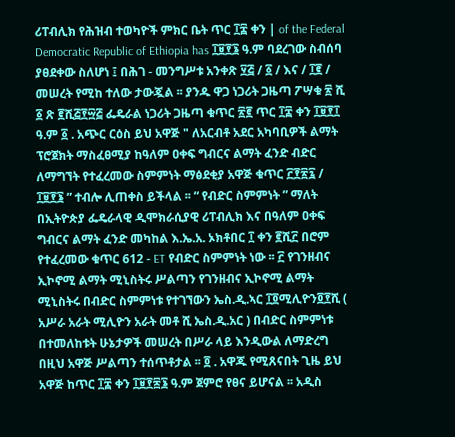ሪፐብሊክ የሕዝብ ተወካዮች ምክር ቤት ጥር ፲፰ ቀን | of the Federal Democratic Republic of Ethiopia has ፲፱፻፮ ዓ.ም ባደረገው ስብሰባ ያፀደቀው ስለሆነ ፤ በሕገ - መንግሥቱ አንቀጽ ፶፭ / ፩ / እና / ፲፪ / መሠረት የሚከ ተለው ታውጇል ፡፡ ያንዱ ዋጋ ነጋሪት ጋዜጣ ፖሣቁ ፳ ሺ ፩ ጽ ፪ሺ፭፻፵፭ ፌዴራል ነጋሪት ጋዜጣ ቁጥር ፳፪ ጥር ፲፰ ቀን ፲፱፻፲ ዓ.ም ፩ . አጭር ርዕስ ይህ አዋጅ " ለአርብቶ አደር አካባቢዎች ልማት ፕሮጀክት ማስፈፀሚያ ከዓለም ዐቀፍ ግብርና ልማት ፈንድ ብድር ለማግኘት የተፈረመው ስምምነት ማፅደቂያ አዋጅ ቁጥር ፫፻፳፯ / ፲፱፻፮ ” ተብሎ ሊጠቀስ ይችላል ፡፡ “ የብድር ስምምነት ” ማለት በኢትዮጵያ ፌዴራላዊ ዲሞክራሲያዊ ሪፐብሊክ እና በዓለም ዐቀፍ ግብርና ልማት ፈንድ መካከል እ.ኤ.አ. ኦክቶበር ፲ ቀን ፪ሺ፫ በሮም የተፈረመው ቁጥር 612 - ET የብድር ስምምነት ነው ፡፡ ፫ የገንዘብና ኢኮኖሚ ልማት ሚኒስትሩ ሥልጣን የገንዘብና ኢኮኖሚ ልማት ሚኒስትሩ በብድር ስምምነቱ የተገኘውን ኤስ.ዲ.ኣር ፲፬ሚሊዮን፬፻ሺ ( አሥራ አራት ሚሊዮን አራት መቶ ሺ ኤስ.ዲ.አር ) በብድር ስምምነቱ በተመለከቱት ሁኔታዎች መሠረት በሥራ ላይ እንዲውል ለማድረግ በዚህ አዋጅ ሥልጣን ተሰጥቶታል ፡፡ ፬ . አዋጁ የሚጸናበት ጊዜ ይህ አዋጅ ከጥር ፲፰ ቀን ፲፱፻፷፮ ዓ.ም ጀምሮ የፀና ይሆናል ፡፡ አዲስ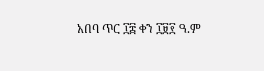አበባ ጥር ፲፰ ቀን ፲፱፻ ዓ.ም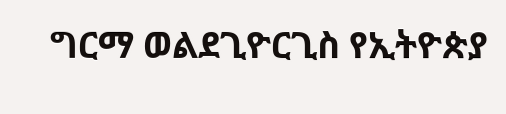ግርማ ወልደጊዮርጊስ የኢትዮጵያ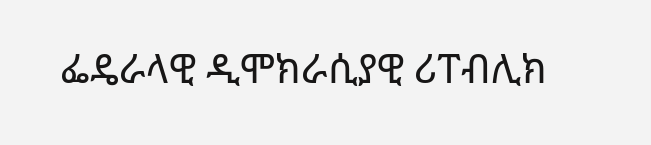ፌዴራላዊ ዲሞክራሲያዊ ሪፐብሊክ